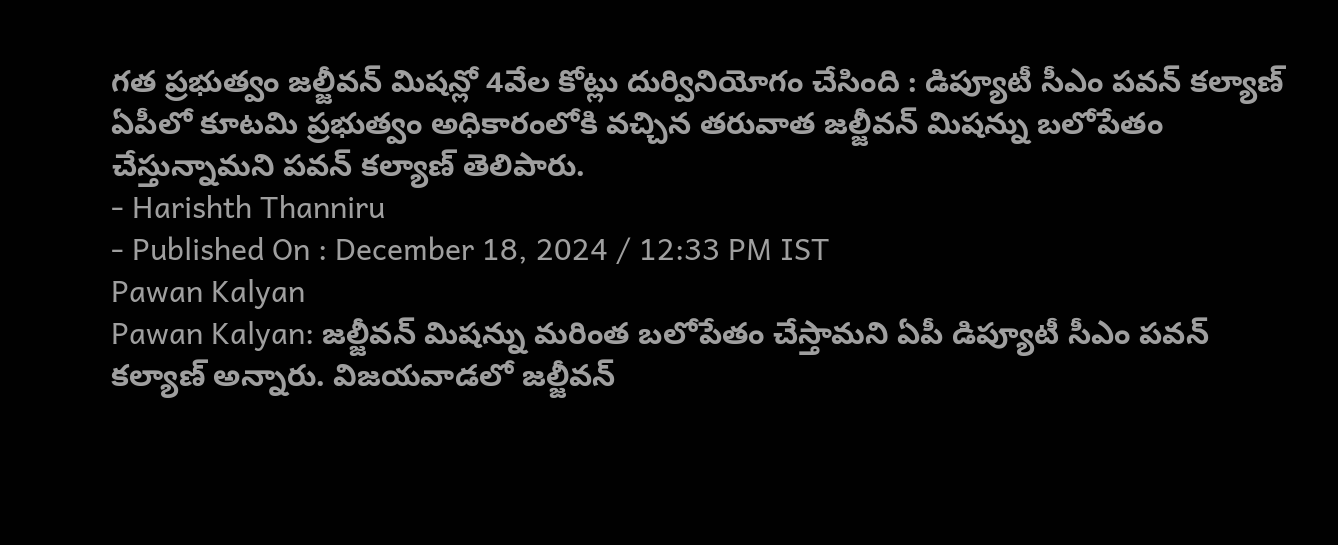గత ప్రభుత్వం జల్జీవన్ మిషన్లో 4వేల కోట్లు దుర్వినియోగం చేసింది : డిప్యూటీ సీఎం పవన్ కల్యాణ్
ఏపీలో కూటమి ప్రభుత్వం అధికారంలోకి వచ్చిన తరువాత జల్జీవన్ మిషన్ను బలోపేతం చేస్తున్నామని పవన్ కల్యాణ్ తెలిపారు.
- Harishth Thanniru
- Published On : December 18, 2024 / 12:33 PM IST
Pawan Kalyan
Pawan Kalyan: జల్జీవన్ మిషన్ను మరింత బలోపేతం చేస్తామని ఏపీ డిప్యూటీ సీఎం పవన్ కల్యాణ్ అన్నారు. విజయవాడలో జల్జీవన్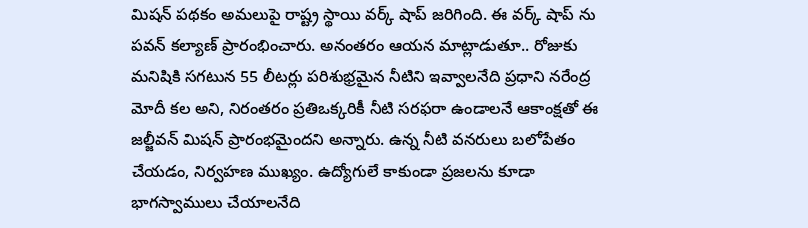మిషన్ పథకం అమలుపై రాష్ట్ర స్థాయి వర్క్ షాప్ జరిగింది. ఈ వర్క్ షాప్ ను పవన్ కల్యాణ్ ప్రారంభించారు. అనంతరం ఆయన మాట్లాడుతూ.. రోజుకు మనిషికి సగటున 55 లీటర్లు పరిశుభ్రమైన నీటిని ఇవ్వాలనేది ప్రధాని నరేంద్ర మోదీ కల అని, నిరంతరం ప్రతిఒక్కరికీ నీటి సరఫరా ఉండాలనే ఆకాంక్షతో ఈ జల్జీవన్ మిషన్ ప్రారంభమైందని అన్నారు. ఉన్న నీటి వనరులు బలోపేతం చేయడం, నిర్వహణ ముఖ్యం. ఉద్యోగులే కాకుండా ప్రజలను కూడా భాగస్వాములు చేయాలనేది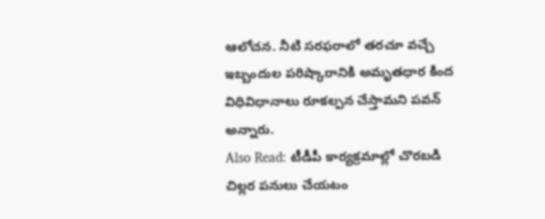ఆలోచన. నీటి సరఫరాలో తరచూ వచ్చే ఇబ్బందుల పరిష్కారానికి అమృతధార కింద విధివిధానాలు రూకల్పన చేస్తామని పవన్ అన్నారు.
Also Read: టీడీపీ కార్యక్రమాల్లో చొరబడి చిల్లర పనులు చేయటం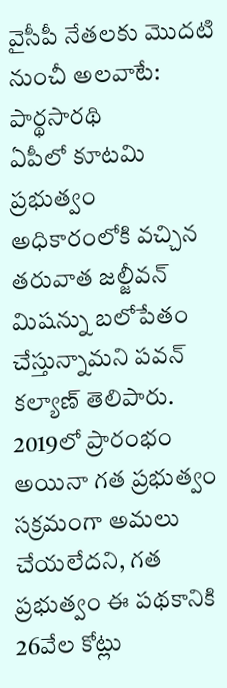వైసీపీ నేతలకు మొదటి నుంచీ అలవాటే: పార్థసారథి
ఏపీలో కూటమి ప్రభుత్వం అధికారంలోకి వచ్చిన తరువాత జల్జీవన్ మిషన్ను బలోపేతం చేస్తున్నామని పవన్ కల్యాణ్ తెలిపారు. 2019లో ప్రారంభం అయినా గత ప్రభుత్వం సక్రమంగా అమలు చేయలేదని, గత ప్రభుత్వం ఈ పథకానికి 26వేల కోట్లు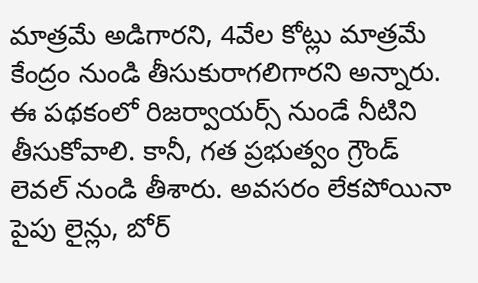మాత్రమే అడిగారని, 4వేల కోట్లు మాత్రమే కేంద్రం నుండి తీసుకురాగలిగారని అన్నారు. ఈ పథకంలో రిజర్వాయర్స్ నుండే నీటిని తీసుకోవాలి. కానీ, గత ప్రభుత్వం గ్రౌండ్ లెవల్ నుండి తీశారు. అవసరం లేకపోయినా పైపు లైన్లు, బోర్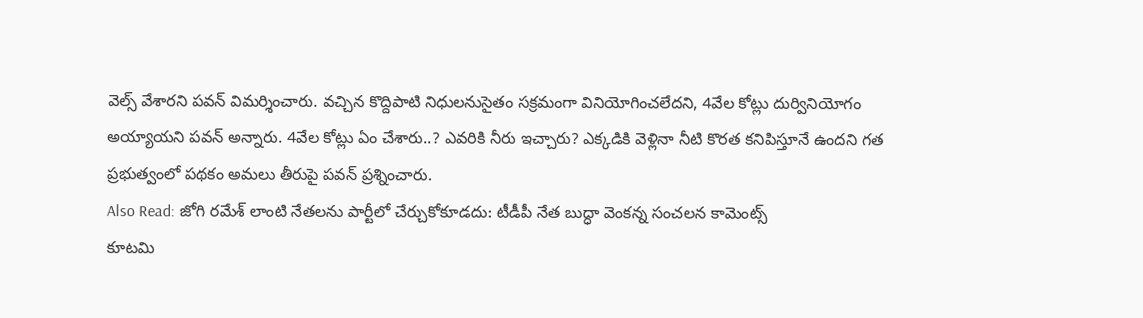వెల్స్ వేశారని పవన్ విమర్శించారు. వచ్చిన కొద్దిపాటి నిధులనుసైతం సక్రమంగా వినియోగించలేదని, 4వేల కోట్లు దుర్వినియోగం అయ్యాయని పవన్ అన్నారు. 4వేల కోట్లు ఏం చేశారు..? ఎవరికి నీరు ఇచ్చారు? ఎక్కడికి వెళ్లినా నీటి కొరత కనిపిస్తూనే ఉందని గత ప్రభుత్వంలో పథకం అమలు తీరుపై పవన్ ప్రశ్నించారు.
Also Read: జోగి రమేశ్ లాంటి నేతలను పార్టీలో చేర్చుకోకూడదు: టీడీపీ నేత బుద్ధా వెంకన్న సంచలన కామెంట్స్
కూటమి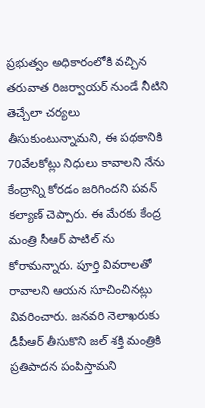ప్రభుత్వం అధికారంలోకి వచ్చిన తరువాత రిజర్వాయర్ నుండే నీటిని తెచ్చేలా చర్యలు తీసుకుంటున్నామని, ఈ పథకానికి 70వేలకోట్లు నిధులు కావాలని నేను కేంద్రాన్ని కోరడం జరిగిందని పవన్ కల్యాణ్ చెప్పారు. ఈ మేరకు కేంద్ర మంత్రి సీఆర్ పాటిల్ ను కోరామన్నారు. పూర్తి వివరాలతో రావాలని ఆయన సూచించినట్లు వివరించారు. జనవరి నెలాఖరుకు డీపీఆర్ తీసుకొని జల్ శక్తి మంత్రికి ప్రతిపాదన పంపిస్తామని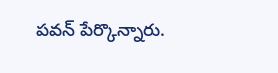పవన్ పేర్కొన్నారు.